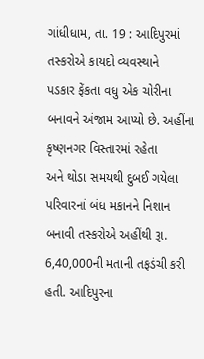ગાંધીધામ, તા. 19 : આદિપુરમાં તસ્કરોએ કાયદો વ્યવસ્થાને
પડકાર ફેંકતા વધુ એક ચોરીના બનાવને અંજામ આપ્યો છે. અહીંના કૃષ્ણનગર વિસ્તારમાં રહેતા
અને થોડા સમયથી દુબઈ ગયેલા પરિવારનાં બંધ મકાનને નિશાન બનાવી તસ્કરોએ અહીંથી રૂા. 6,40,000ની મતાની તફડંચી કરી હતી. આદિપુરના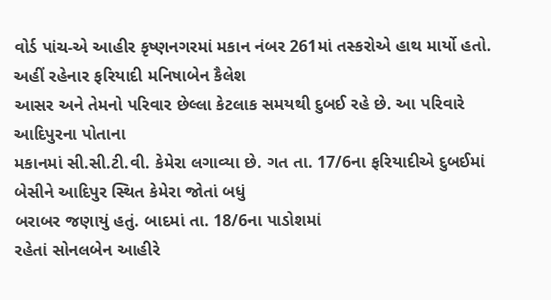વોર્ડ પાંચ-એ આહીર કૃષ્ણનગરમાં મકાન નંબર 261માં તસ્કરોએ હાથ માર્યો હતો. અહીં રહેનાર ફરિયાદી મનિષાબેન કૈલેશ
આસર અને તેમનો પરિવાર છેલ્લા કેટલાક સમયથી દુબઈ રહે છે. આ પરિવારે આદિપુરના પોતાના
મકાનમાં સી.સી.ટી.વી. કેમેરા લગાવ્યા છે. ગત તા. 17/6ના ફરિયાદીએ દુબઈમાં બેસીને આદિપુર સ્થિત કેમેરા જોતાં બધું
બરાબર જણાયું હતું. બાદમાં તા. 18/6ના પાડોશમાં
રહેતાં સોનલબેન આહીરે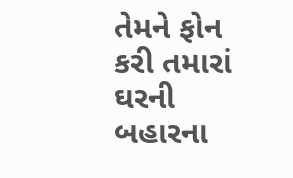તેમને ફોન કરી તમારાં ઘરની બહારના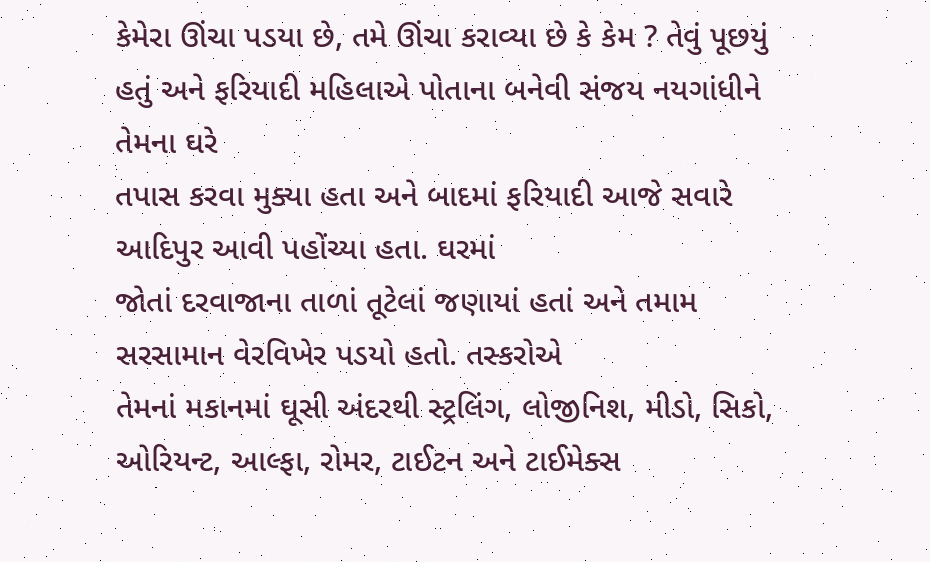કેમેરા ઊંચા પડયા છે, તમે ઊંચા કરાવ્યા છે કે કેમ ? તેવું પૂછયું હતું અને ફરિયાદી મહિલાએ પોતાના બનેવી સંજય નયગાંધીને તેમના ઘરે
તપાસ કરવા મુક્યા હતા અને બાદમાં ફરિયાદી આજે સવારે આદિપુર આવી પહોંચ્યા હતા. ઘરમાં
જોતાં દરવાજાના તાળાં તૂટેલાં જણાયાં હતાં અને તમામ સરસામાન વેરવિખેર પડયો હતો. તસ્કરોએ
તેમનાં મકાનમાં ઘૂસી અંદરથી સ્ટ્રલિંગ, લોજીનિશ, મીડો, સિકો, ઓરિયન્ટ, આલ્ફા, રોમર, ટાઈટન અને ટાઈમેક્સ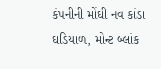કંપનીની મોંઘી નવ કાંડા ઘડિયાળ, મોન્ટ બ્લાંક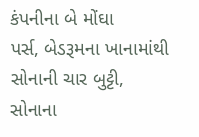કંપનીના બે મોંઘા
પર્સ, બેડરૂમના ખાનામાંથી સોનાની ચાર બુટ્ટી, સોનાના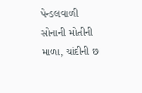પેન્ડલવાળી સોનાની મોતીની માળા, ચાંદીની છ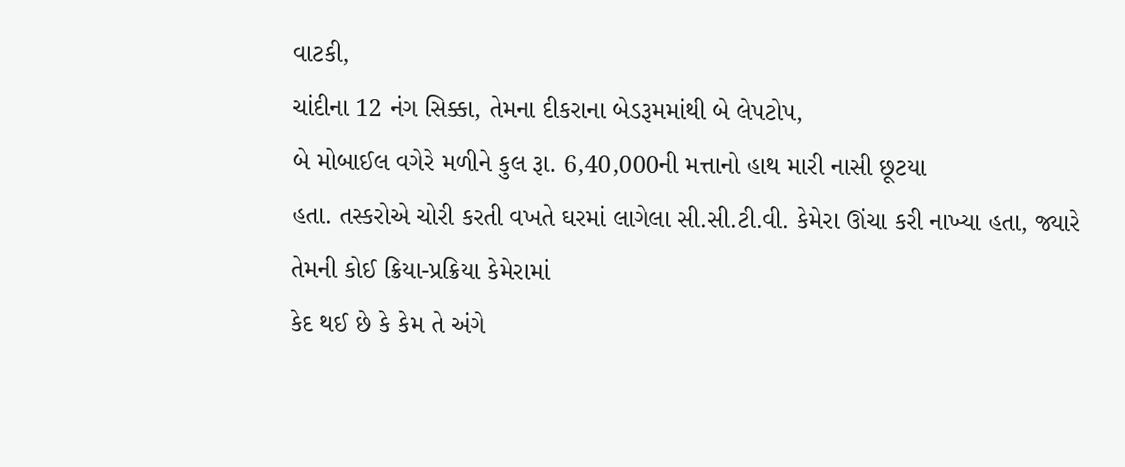વાટકી,
ચાંદીના 12 નંગ સિક્કા, તેમના દીકરાના બેડરૂમમાંથી બે લેપટોપ,
બે મોબાઈલ વગેરે મળીને કુલ રૂા. 6,40,000ની મત્તાનો હાથ મારી નાસી છૂટયા
હતા. તસ્કરોએ ચોરી કરતી વખતે ઘરમાં લાગેલા સી.સી.ટી.વી. કેમેરા ઊંચા કરી નાખ્યા હતા, જ્યારે તેમની કોઈ ક્રિયા-પ્રક્રિયા કેમેરામાં
કેદ થઈ છે કે કેમ તે અંગે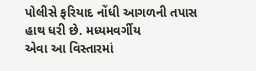પોલીસે ફરિયાદ નોંધી આગળની તપાસ હાથ ધરી છે. મધ્યમવર્ગીય
એવા આ વિસ્તારમાં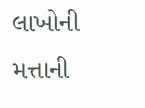લાખોની મત્તાની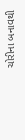ચોરીના બનાવથી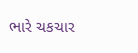ભારે ચકચાર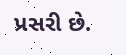પ્રસરી છે.